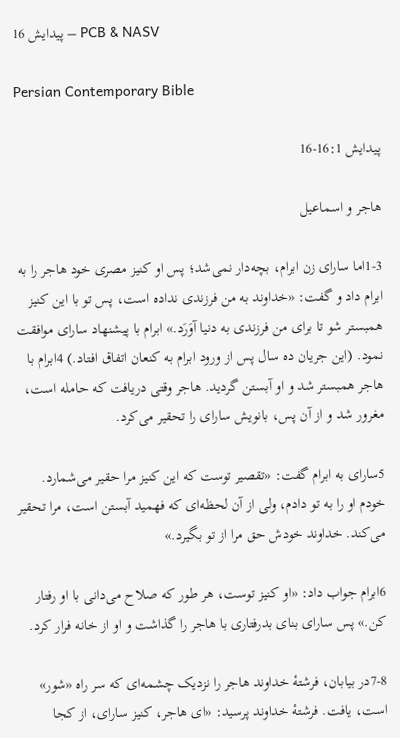پيدايش 16 – PCB & NASV

Persian Contemporary Bible

پيدايش 16:1-16

هاجر و اسماعيل

1-3اما سارای زن ابرام، بچه‌دار نمی‌شد؛ پس او كنيز مصری خود هاجر را به ابرام داد و گفت: «خداوند به من فرزندی نداده است، پس تو با اين كنيز همبستر شو تا برای من فرزندی به دنيا آوَرَد.» ابرام با پيشنهاد سارای موافقت نمود. (اين جريان ده سال پس از ورود ابرام به كنعان اتفاق افتاد.) 4ابرام با هاجر همبستر شد و او آبستن گرديد. هاجر وقتی دريافت كه حامله است، مغرور شد و از آن پس، بانويش سارای را تحقير می‌كرد.

5سارای به ابرام گفت: «تقصير توست كه اين كنيز مرا حقير می‌شمارد. خودم او را به تو دادم، ولی از آن لحظه‌ای كه فهميد آبستن است، مرا تحقير می‌كند. خداوند خودش حق مرا از تو بگيرد.»

6ابرام جواب داد: «او كنيز توست، هر طور كه صلاح می‌دانی با او رفتار كن.» پس سارای بنای بدرفتاری با هاجر را گذاشت و او از خانه فرار كرد.

7-8در بيابان، فرشتهٔ خداوند هاجر را نزديک چشمه‌ای كه سر راه «شور» است، يافت. فرشتهٔ خداوند پرسيد: «ای هاجر، كنيز سارای، از كجا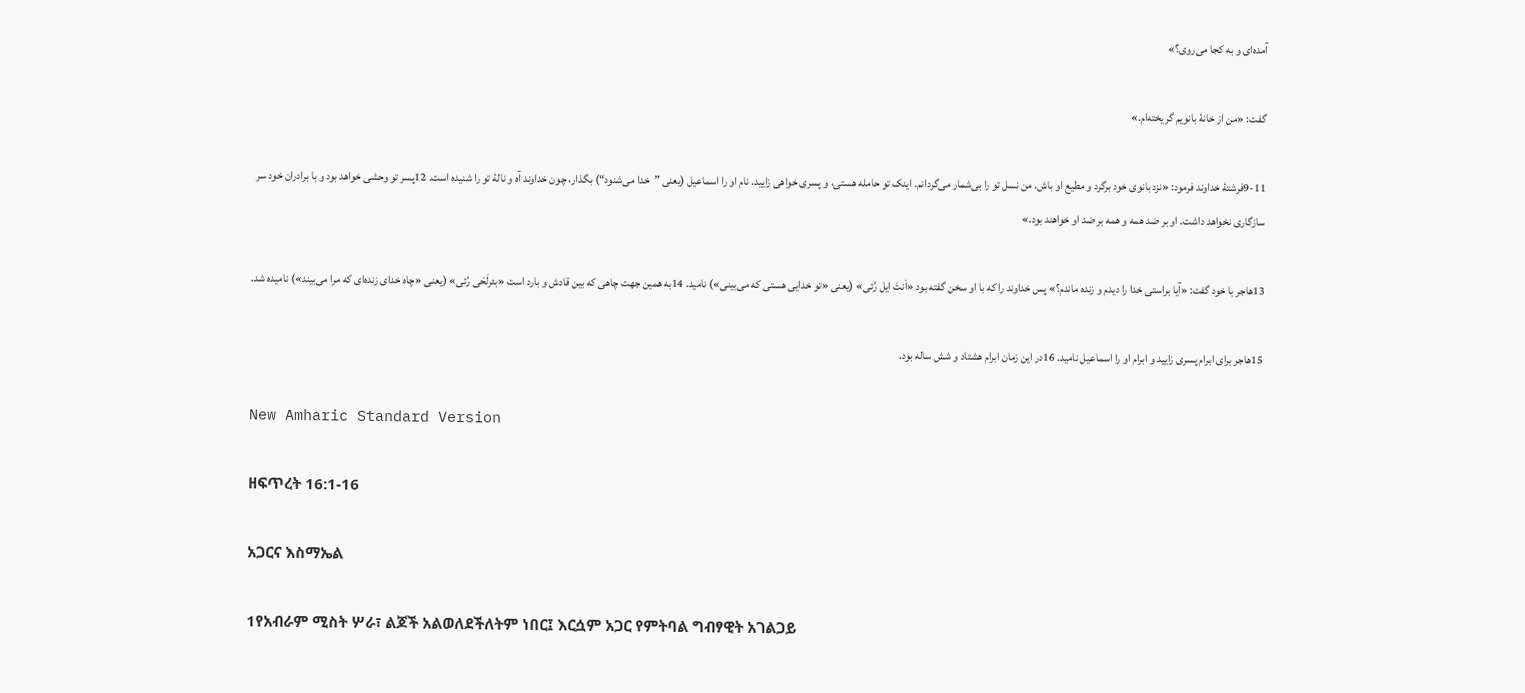آمده‌ای و به كجا می‌روی؟»

گفت: «من از خانهٔ بانويم گريخته‌ام.»

9-11فرشتهٔ خداوند فرمود: «نزد بانوی خود برگرد و مطيع او باش. من نسل تو را بی‌شمار می‌گردانم. اينک تو حامله هستی، و پسری خواهی زاييد. نام او را اسماعيل (يعنی ”خدا می‌شنود“) بگذار، چون خداوند آه و نالهٔ تو را شنيده است. 12پسر تو وحشی خواهد بود و با برادران خود سر سازگاری نخواهد داشت. او بر ضد همه و همه بر ضد او خواهند بود.»

13هاجر با خود گفت: «آيا براستی خدا را ديدم و زنده ماندم؟» پس خداوند را كه با او سخن گفته بود «اَنتَ ايل رُئی» (يعنی «تو خدايی هستی كه می‌بينی») ناميد. 14به همين جهت چاهی كه بين قادش و بارد است «بئرلَحَی رُئی» (يعنی «چاه خدای زنده‌ای كه مرا می‌بيند») ناميده شد.

15هاجر برای ابرام پسری زاييد و ابرام او را اسماعيل ناميد. 16در اين زمان ابرام هشتاد و شش ساله بود.

New Amharic Standard Version

ዘፍጥረት 16:1-16

አጋርና እስማኤል

1የአብራም ሚስት ሦራ፣ ልጆች አልወለደችለትም ነበር፤ እርሷም አጋር የምትባል ግብፃዊት አገልጋይ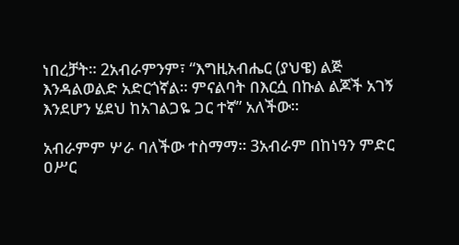ነበረቻት። 2አብራምንም፣ “እግዚአብሔር (ያህዌ) ልጅ እንዳልወልድ አድርጎኛል። ምናልባት በእርሷ በኩል ልጆች አገኝ እንደሆን ሄደህ ከአገልጋዬ ጋር ተኛ” አለችው።

አብራምም ሦራ ባለችው ተስማማ። 3አብራም በከነዓን ምድር ዐሥር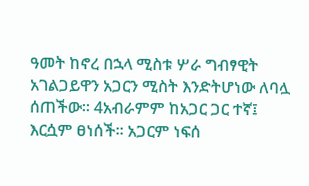ዓመት ከኖረ በኋላ ሚስቱ ሦራ ግብፃዊት አገልጋይዋን አጋርን ሚስት እንድትሆነው ለባሏ ሰጠችው። 4አብራምም ከአጋር ጋር ተኛ፤ እርሷም ፀነሰች። አጋርም ነፍሰ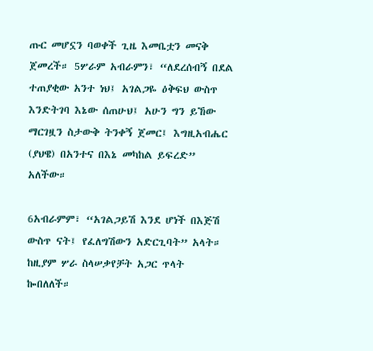ጡር መሆኗን ባወቀች ጊዜ እመቤቷን መናቅ ጀመረች። 5ሦራም አብራምን፣ “ለደረሰብኝ በደል ተጠያቂው አንተ ነህ፤ አገልጋዬ ዕቅፍህ ውስጥ እንድትገባ እኔው ሰጠሁህ፤ አሁን ግን ይኸው ማርገዟን ስታውቅ ትንቀኝ ጀመር፤ እግዚአብሔር (ያህዌ) በአንተና በእኔ መካከል ይፍረድ” አለችው።

6አብራምም፣ “አገልጋይሽ እንደ ሆነች በእጅሽ ውስጥ ናት፤ የፈለግሽውን አድርጊባት” አላት። ከዚያም ሦራ ስላሠቃየቻት አጋር ጥላት ኰበለለች።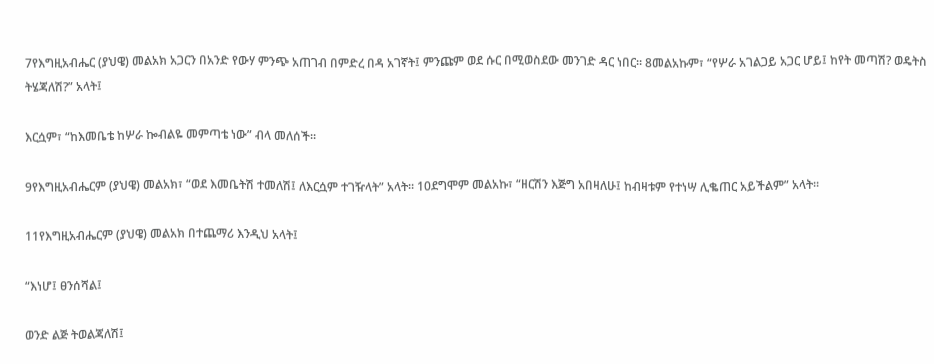7የእግዚአብሔር (ያህዌ) መልአክ አጋርን በአንድ የውሃ ምንጭ አጠገብ በምድረ በዳ አገኛት፤ ምንጩም ወደ ሱር በሚወስደው መንገድ ዳር ነበር። 8መልአኩም፣ “የሦራ አገልጋይ አጋር ሆይ፤ ከየት መጣሽ? ወዴትስ ትሄጃለሽ?” አላት፤

እርሷም፣ “ከእመቤቴ ከሦራ ኰብልዬ መምጣቴ ነው” ብላ መለሰች።

9የእግዚአብሔርም (ያህዌ) መልአክ፣ “ወደ እመቤትሽ ተመለሽ፤ ለእርሷም ተገዥላት” አላት። 10ደግሞም መልአኩ፣ “ዘርሽን እጅግ አበዛለሁ፤ ከብዛቱም የተነሣ ሊቈጠር አይችልም” አላት።

11የእግዚአብሔርም (ያህዌ) መልአክ በተጨማሪ እንዲህ አላት፤

“እነሆ፤ ፀንሰሻል፤

ወንድ ልጅ ትወልጃለሽ፤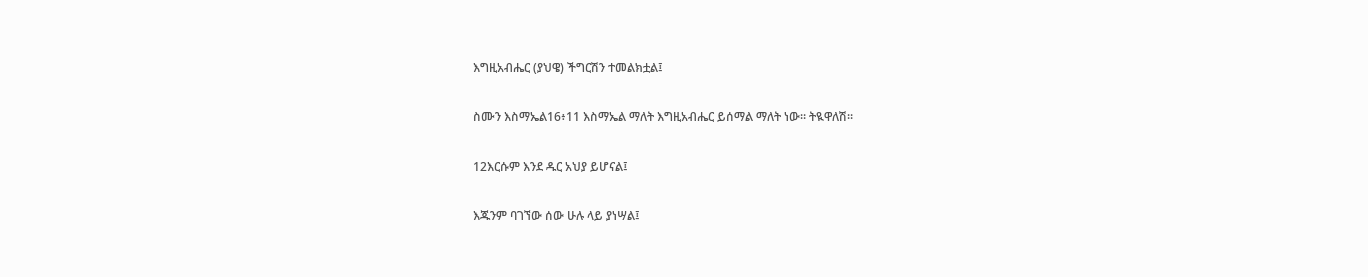እግዚአብሔር (ያህዌ) ችግርሽን ተመልክቷል፤

ስሙን እስማኤል16፥11 እስማኤል ማለት እግዚአብሔር ይሰማል ማለት ነው። ትዪዋለሽ።

12እርሱም እንደ ዱር አህያ ይሆናል፤

እጁንም ባገኘው ሰው ሁሉ ላይ ያነሣል፤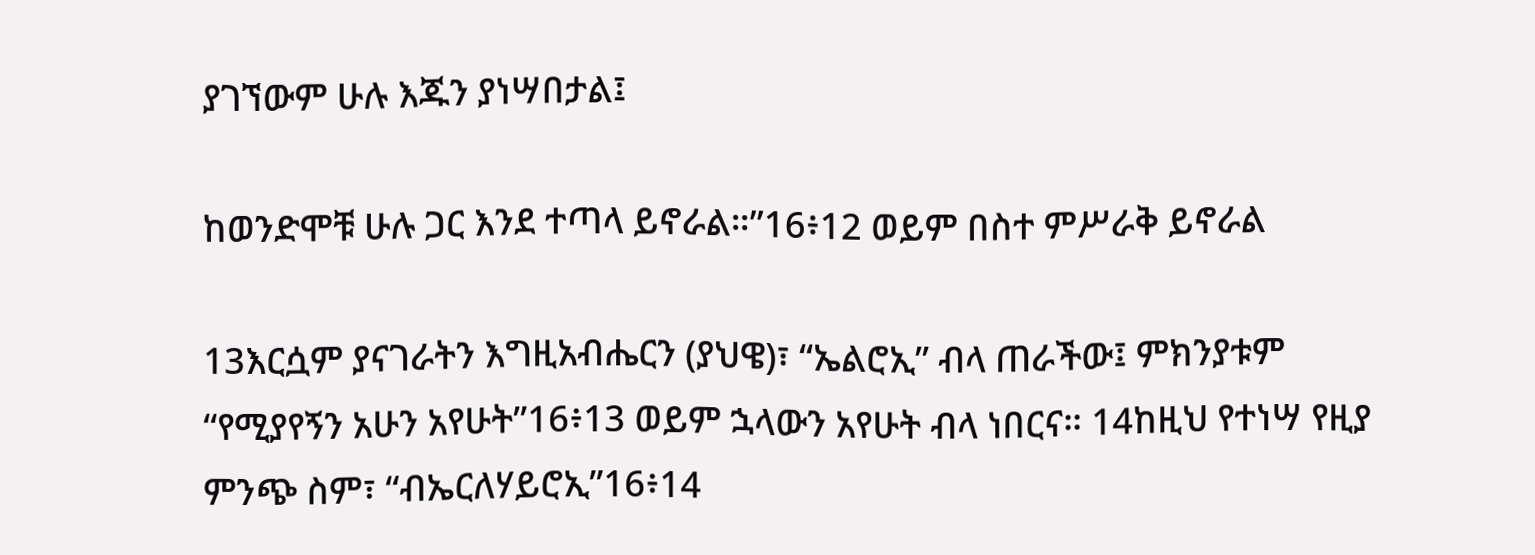ያገኘውም ሁሉ እጁን ያነሣበታል፤

ከወንድሞቹ ሁሉ ጋር እንደ ተጣላ ይኖራል።”16፥12 ወይም በስተ ምሥራቅ ይኖራል

13እርሷም ያናገራትን እግዚአብሔርን (ያህዌ)፣ “ኤልሮኢ” ብላ ጠራችው፤ ምክንያቱም “የሚያየኝን አሁን አየሁት”16፥13 ወይም ኋላውን አየሁት ብላ ነበርና። 14ከዚህ የተነሣ የዚያ ምንጭ ስም፣ “ብኤርለሃይሮኢ”16፥14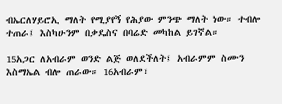ብኤርለሃይሮኢ ማለት የሚያየኝ የሕያው ምንጭ ማለት ነው። ተብሎ ተጠራ፤ እስካሁንም በቃዴስና በባሬድ መካከል ይገኛል።

15አጋር ለአብራም ወንድ ልጅ ወለደችለት፤ አብራምም ስሙን እስማኤል ብሎ ጠራው። 16አብራም፣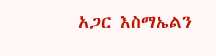አጋር እስማኤልን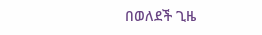በወለደች ጊዜ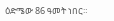ዕድሜው 86 ዓመት ነበር።